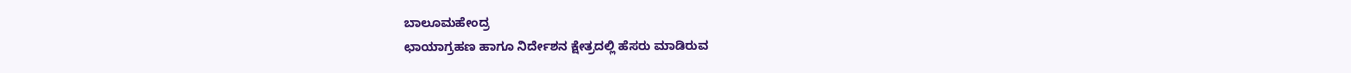ಬಾಲೂಮಹೇಂದ್ರ
ಛಾಯಾಗ್ರಹಣ ಹಾಗೂ ನಿರ್ದೇಶನ ಕ್ಷೇತ್ರದಲ್ಲಿ ಹೆಸರು ಮಾಡಿರುವ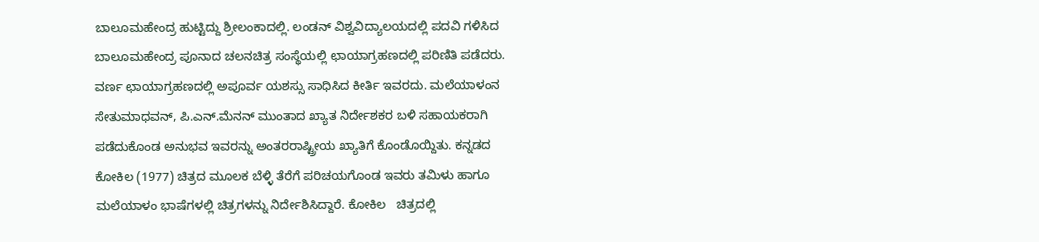ಬಾಲೂಮಹೇಂದ್ರ ಹುಟ್ಟಿದ್ದು ಶ್ರೀಲಂಕಾದಲ್ಲಿ. ಲಂಡನ್ ವಿಶ್ವವಿದ್ಯಾಲಯದಲ್ಲಿ ಪದವಿ ಗಳಿಸಿದ ಬಾಲೂಮಹೇಂದ್ರ ಪೂನಾದ ಚಲನಚಿತ್ರ ಸಂಸ್ಥೆಯಲ್ಲಿ ಛಾಯಾಗ್ರಹಣದಲ್ಲಿ ಪರಿಣಿತಿ ಪಡೆದರು. ವರ್ಣ ಛಾಯಾಗ್ರಹಣದಲ್ಲಿ ಅಪೂರ್ವ ಯಶಸ್ಸು ಸಾಧಿಸಿದ ಕೀರ್ತಿ ಇವರದು. ಮಲೆಯಾಳಂನ ಸೇತುಮಾಧವನ್, ಪಿ.ಎನ್.ಮೆನನ್ ಮುಂತಾದ ಖ್ಯಾತ ನಿರ್ದೇಶಕರ ಬಳಿ ಸಹಾಯಕರಾಗಿ ಪಡೆದುಕೊಂಡ ಅನುಭವ ಇವರನ್ನು ಅಂತರರಾಷ್ಟ್ರೀಯ ಖ್ಯಾತಿಗೆ ಕೊಂಡೊಯ್ದಿತು. ಕನ್ನಡದ ಕೋಕಿಲ (1977) ಚಿತ್ರದ ಮೂಲಕ ಬೆಳ್ಳಿ ತೆರೆಗೆ ಪರಿಚಯಗೊಂಡ ಇವರು ತಮಿಳು ಹಾಗೂ ಮಲೆಯಾಳಂ ಭಾಷೆಗಳಲ್ಲಿ ಚಿತ್ರಗಳನ್ನು ನಿರ್ದೇಶಿಸಿದ್ದಾರೆ. ಕೋಕಿಲ   ಚಿತ್ರದಲ್ಲಿ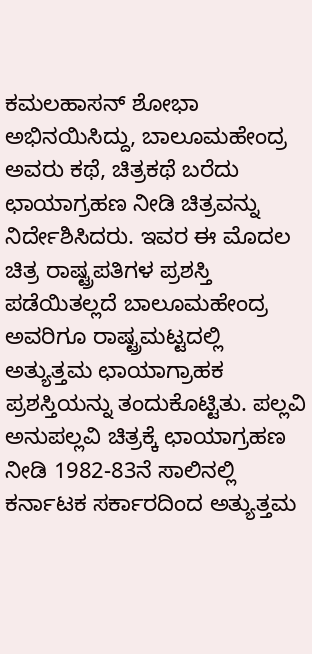ಕಮಲಹಾಸನ್ ಶೋಭಾ ಅಭಿನಯಿಸಿದ್ದು, ಬಾಲೂಮಹೇಂದ್ರ ಅವರು ಕಥೆ, ಚಿತ್ರಕಥೆ ಬರೆದು ಛಾಯಾಗ್ರಹಣ ನೀಡಿ ಚಿತ್ರವನ್ನು ನಿರ್ದೇಶಿಸಿದರು. ಇವರ ಈ ಮೊದಲ ಚಿತ್ರ ರಾಷ್ಟ್ರಪತಿಗಳ ಪ್ರಶಸ್ತಿ ಪಡೆಯಿತಲ್ಲದೆ ಬಾಲೂಮಹೇಂದ್ರ ಅವರಿಗೂ ರಾಷ್ಟ್ರಮಟ್ಟದಲ್ಲಿ ಅತ್ಯುತ್ತಮ ಛಾಯಾಗ್ರಾಹಕ ಪ್ರಶಸ್ತಿಯನ್ನು ತಂದುಕೊಟ್ಟಿತು. ಪಲ್ಲವಿ ಅನುಪಲ್ಲವಿ ಚಿತ್ರಕ್ಕೆ ಛಾಯಾಗ್ರಹಣ ನೀಡಿ 1982-83ನೆ ಸಾಲಿನಲ್ಲಿ ಕರ್ನಾಟಕ ಸರ್ಕಾರದಿಂದ ಅತ್ಯುತ್ತಮ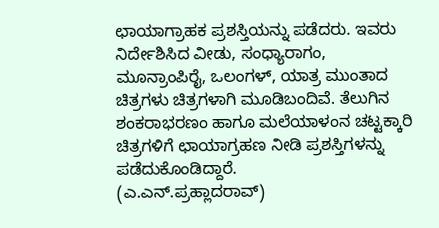ಛಾಯಾಗ್ರಾಹಕ ಪ್ರಶಸ್ತಿಯನ್ನು ಪಡೆದರು. ಇವರು ನಿರ್ದೇಶಿಸಿದ ವೀಡು, ಸಂಧ್ಯಾರಾಗಂ, ಮೂನ್ರಾಂಪಿರೈ, ಒಲಂಗಳ್, ಯಾತ್ರ ಮುಂತಾದ ಚಿತ್ರಗಳು ಚಿತ್ರಗಳಾಗಿ ಮೂಡಿಬಂದಿವೆ. ತೆಲುಗಿನ ಶಂಕರಾಭರಣಂ ಹಾಗೂ ಮಲೆಯಾಳಂನ ಚಟ್ಟಕ್ಕಾರಿ ಚಿತ್ರಗಳಿಗೆ ಛಾಯಾಗ್ರಹಣ ನೀಡಿ ಪ್ರಶಸ್ತಿಗಳನ್ನು ಪಡೆದುಕೊಂಡಿದ್ದಾರೆ.                            (ಎ.ಎನ್.ಪ್ರಹ್ಲಾದರಾವ್)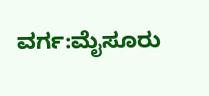ವರ್ಗ:ಮೈಸೂರು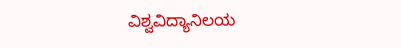ವಿಶ್ವವಿದ್ಯಾನಿಲಯ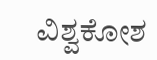ವಿಶ್ವಕೋಶ